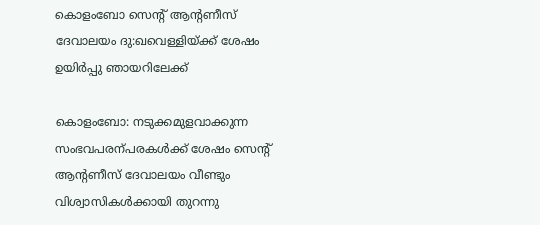കൊളംബോ സെന്റ് ആന്റണീസ് ദേവാലയം ദു:ഖവെള്ളിയ്ക്ക് ശേഷം ഉയിര്‍പ്പു ഞായറിലേക്ക്

കൊളംബോ: നടുക്കമുളവാക്കുന്ന സംഭവപരന്പരകള്‍ക്ക് ശേഷം സെന്‍റ് ആന്‍റണീസ് ദേവാലയം വീണ്ടും വിശ്വാസികള്‍ക്കായി തുറന്നു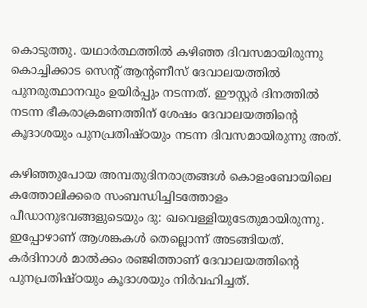കൊടുത്തു. യഥാര്‍ത്ഥത്തില്‍ കഴിഞ്ഞ ദിവസമായിരുന്നു കൊച്ചിക്കാട സെന്റ് ആന്റണീസ് ദേവാലയത്തില്‍ പുനരുത്ഥാനവും ഉയിര്‍പ്പും നടന്നത്. ഈസ്റ്റര്‍ ദിനത്തില്‍ നടന്ന ഭീകരാക്രമണത്തിന് ശേഷം ദേവാലയത്തിന്റെ കൂദാശയും പുനപ്രതിഷ്ഠയും നടന്ന ദിവസമായിരുന്നു അത്.

കഴിഞ്ഞുപോയ അമ്പതുദിനരാത്രങ്ങള്‍ കൊളംബോയിലെ കത്തോലിക്കരെ സംബന്ധിച്ചിടത്തോളം പീഡാനുഭവങ്ങളുടെയും ദു: ഖവെള്ളിയുടേതുമായിരുന്നു. ഇപ്പോഴാണ് ആശങ്കകള്‍ തെല്ലൊന്ന് അടങ്ങിയത്. കര്‍ദിനാള്‍ മാല്‍ക്കം രഞ്ജിത്താണ് ദേവാലയത്തിന്റെ പുനപ്രതിഷ്ഠയും കൂദാശയും നിര്‍വഹിച്ചത്.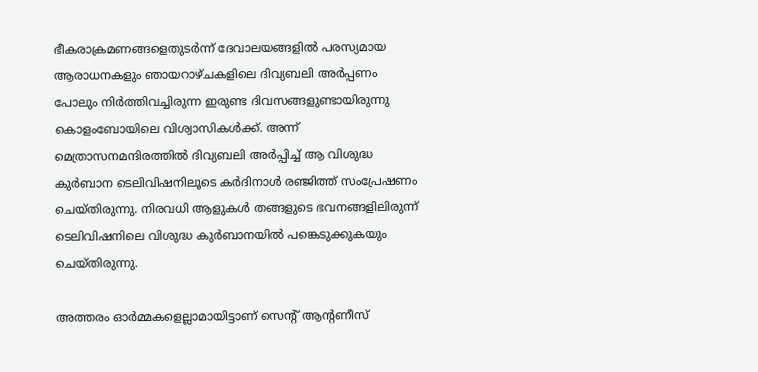ഭീകരാക്രമണങ്ങളെതുടര്‍ന്ന് ദേവാലയങ്ങളില്‍ പരസ്യമായ ആരാധനകളും ഞായറാഴ്ചകളിലെ ദിവ്യബലി അര്‍പ്പണം പോലും നിര്‍ത്തിവച്ചിരുന്ന ഇരുണ്ട ദിവസങ്ങളുണ്ടായിരുന്നു കൊളംബോയിലെ വിശ്വാസികള്‍ക്ക്. അന്ന് മെത്രാസനമന്ദിരത്തില്‍ ദിവ്യബലി അര്‍പ്പിച്ച് ആ വിശുദ്ധ കുര്‍ബാന ടെലിവിഷനിലൂടെ കര്‍ദിനാള്‍ രഞ്ജിത്ത് സംപ്രേഷണം ചെയ്തിരുന്നു. നിരവധി ആളുകള്‍ തങ്ങളുടെ ഭവനങ്ങളിലിരുന്ന് ടെലിവിഷനിലെ വിശുദ്ധ കുര്‍ബാനയില്‍ പങ്കെടുക്കുകയും ചെയ്തിരുന്നു.

അത്തരം ഓര്‍മ്മകളെല്ലാമായിട്ടാണ് സെന്റ് ആന്റണീസ്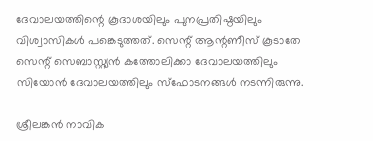ദേവാലയത്തിന്റെ കൂദാശയിലും പുനപ്രതിഷ്ഠയിലും വിശ്വാസികള്‍ പങ്കെടുത്തത്. സെന്റ് ആന്റണീസ് കൂടാതേ സെന്റ് സെബാസ്റ്റ്യന്‍ കത്തോലിക്കാ ദേവാലയത്തിലും സിയോന്‍ ദേവാലയത്തിലും സ്‌ഫോടനങ്ങള്‍ നടന്നിരുന്നു.

ശ്രീലങ്കന്‍ നാവിക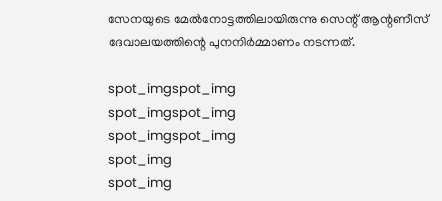സേനയുടെ മേല്‍നോട്ടത്തിലായിരുന്നു സെന്റ് ആന്റണീസ് ദേവാലയത്തിന്റെ പുനനിര്‍മ്മാണം നടന്നത്.

spot_imgspot_img
spot_imgspot_img
spot_imgspot_img
spot_img
spot_img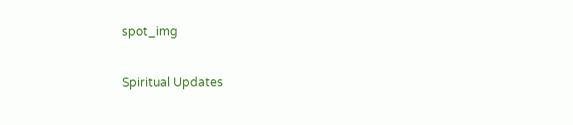spot_img

Spiritual Updates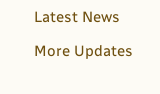Latest News

More Updates